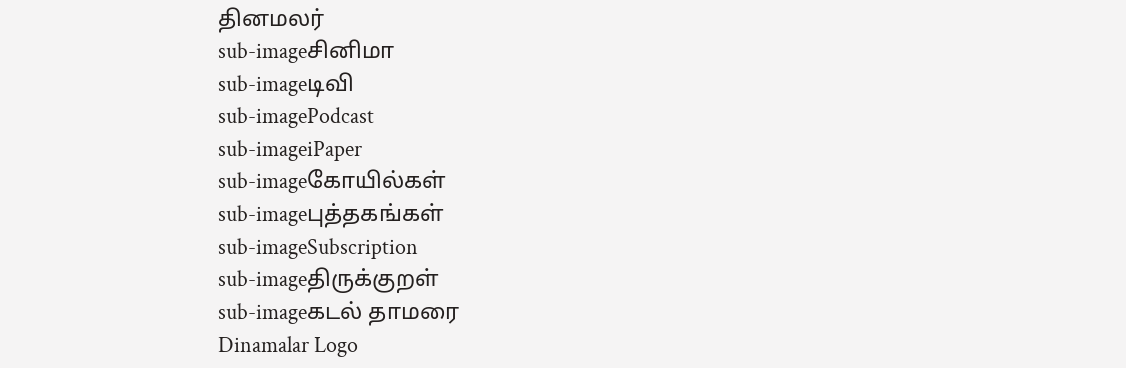தினமலர்
sub-imageசினிமா
sub-imageடிவி
sub-imagePodcast
sub-imageiPaper
sub-imageகோயில்கள்
sub-imageபுத்தகங்கள்
sub-imageSubscription
sub-imageதிருக்குறள்
sub-imageகடல் தாமரை
Dinamalar Logo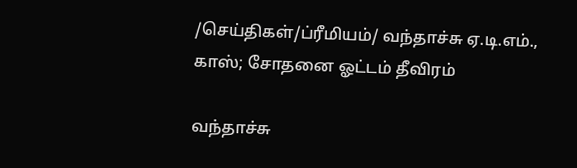/செய்திகள்/ப்ரீமியம்/ வந்தாச்சு ஏ.டி.எம்., காஸ்; சோதனை ஓட்டம் தீவிரம்

வந்தாச்சு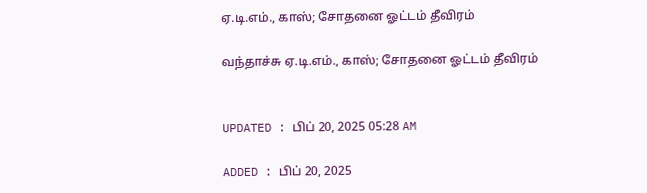ஏ.டி.எம்., காஸ்; சோதனை ஓட்டம் தீவிரம்

வந்தாச்சு ஏ.டி.எம்., காஸ்; சோதனை ஓட்டம் தீவிரம்


UPDATED : பிப் 20, 2025 05:28 AM

ADDED : பிப் 20, 2025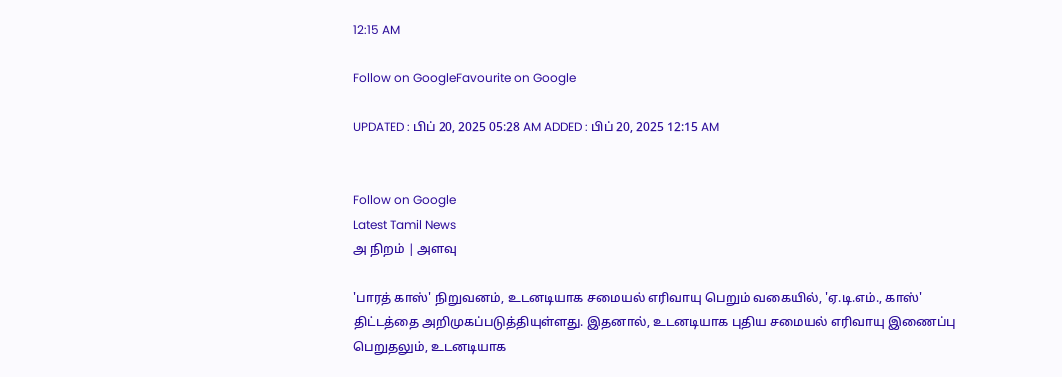12:15 AM

Follow on GoogleFavourite on Google

UPDATED : பிப் 20, 2025 05:28 AM ADDED : பிப் 20, 2025 12:15 AM


Follow on Google
Latest Tamil News
அ நிறம் | அளவு

'பாரத் காஸ்' நிறுவனம், உடனடியாக சமையல் எரிவாயு பெறும் வகையில், 'ஏ.டி.எம்., காஸ்' திட்டத்தை அறிமுகப்படுத்தியுள்ளது. இதனால், உடனடியாக புதிய சமையல் எரிவாயு இணைப்பு பெறுதலும், உடனடியாக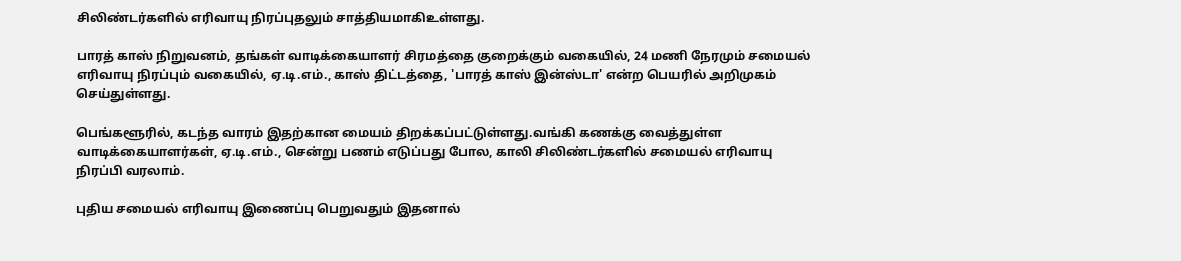சிலிண்டர்களில் எரிவாயு நிரப்புதலும் சாத்தியமாகிஉள்ளது.

பாரத் காஸ் நிறுவனம், தங்கள் வாடிக்கையாளர் சிரமத்தை குறைக்கும் வகையில், 24 மணி நேரமும் சமையல் எரிவாயு நிரப்பும் வகையில், ஏ.டி.எம்., காஸ் திட்டத்தை, 'பாரத் காஸ் இன்ஸ்டா' என்ற பெயரில் அறிமுகம் செய்துள்ளது.

பெங்களூரில், கடந்த வாரம் இதற்கான மையம் திறக்கப்பட்டுள்ளது.வங்கி கணக்கு வைத்துள்ள வாடிக்கையாளர்கள், ஏ.டி.எம்., சென்று பணம் எடுப்பது போல, காலி சிலிண்டர்களில் சமையல் எரிவாயு நிரப்பி வரலாம்.

புதிய சமையல் எரிவாயு இணைப்பு பெறுவதும் இதனால்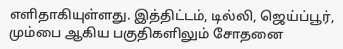எளிதாகியுள்ளது. இத்திட்டம், டில்லி, ஜெய்ப்பூர், மும்பை ஆகிய பகுதிகளிலும் சோதனை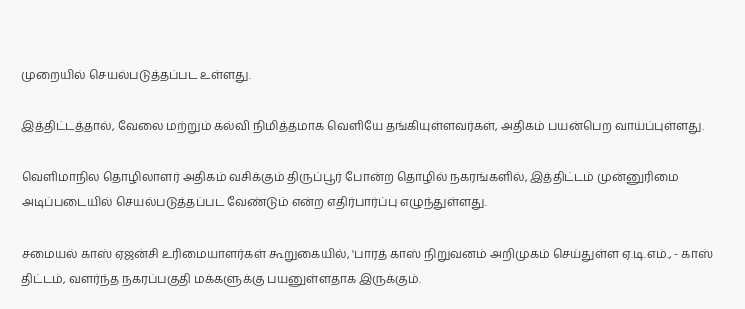முறையில் செயல்படுத்தப்பட உள்ளது.

இத்திட்டத்தால், வேலை மற்றும் கல்வி நிமித்தமாக வெளியே தங்கியுள்ளவர்கள், அதிகம் பயன்பெற வாய்ப்புள்ளது.

வெளிமாநில தொழிலாளர் அதிகம் வசிக்கும் திருப்பூர் போன்ற தொழில் நகரங்களில், இத்திட்டம் முன்னுரிமை அடிப்படையில் செயல்படுத்தப்பட வேண்டும் என்ற எதிர்பார்ப்பு எழுந்துள்ளது.

சமையல் காஸ் ஏஜன்சி உரிமையாளர்கள் கூறுகையில், 'பாரத் காஸ் நிறுவனம் அறிமுகம் செய்துள்ள ஏ.டி.எம்., - காஸ் திட்டம், வளர்ந்த நகரப்பகுதி மக்களுக்கு பயனுள்ளதாக இருக்கும்.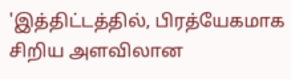'இத்திட்டத்தில், பிரத்யேகமாக சிறிய அளவிலான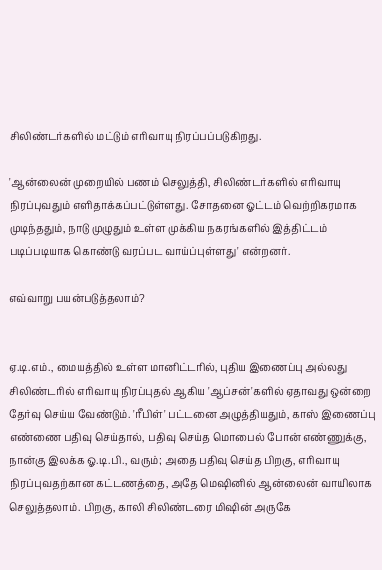சிலிண்டர்களில் மட்டும் எரிவாயு நிரப்பப்படுகிறது.

'ஆன்லைன் முறையில் பணம் செலுத்தி, சிலிண்டர்களில் எரிவாயு நிரப்புவதும் எளிதாக்கப்பட்டுள்ளது. சோதனை ஓட்டம் வெற்றிகரமாக முடிந்ததும், நாடு முழுதும் உள்ள முக்கிய நகரங்களில் இத்திட்டம் படிப்படியாக கொண்டு வரப்பட வாய்ப்புள்ளது' என்றனர்.

எவ்வாறு பயன்படுத்தலாம்?


ஏ.டி.எம்., மையத்தில் உள்ள மானிட்டரில், புதிய இணைப்பு அல்லது சிலிண்டரில் எரிவாயு நிரப்புதல் ஆகிய 'ஆப்சன்'களில் ஏதாவது ஒன்றை தேர்வு செய்ய வேண்டும். 'ரீபிள்' பட்டனை அழுத்தியதும், காஸ் இணைப்பு எண்ணை பதிவு செய்தால், பதிவு செய்த மொபைல் போன் எண்ணுக்கு, நான்கு இலக்க ஓ.டி.பி., வரும்; அதை பதிவு செய்த பிறகு, எரிவாயு நிரப்புவதற்கான கட்டணத்தை, அதே மெஷினில் ஆன்லைன் வாயிலாக செலுத்தலாம். பிறகு, காலி சிலிண்டரை மிஷின் அருகே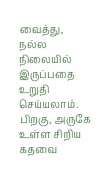வைத்து, நல்ல நிலையில் இருப்பதை உறுதி செய்யலாம். பிறகு, அருகே உள்ள சிறிய கதவை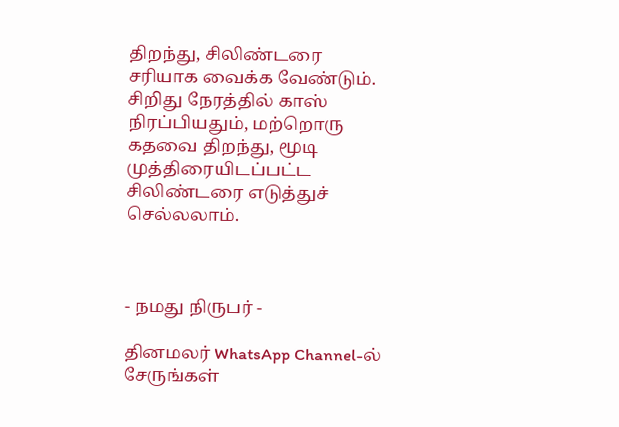திறந்து, சிலிண்டரை சரியாக வைக்க வேண்டும். சிறிது நேரத்தில் காஸ் நிரப்பியதும், மற்றொரு கதவை திறந்து, மூடி முத்திரையிடப்பட்ட சிலிண்டரை எடுத்துச் செல்லலாம்.



- நமது நிருபர் -

தினமலர் WhatsApp Channel-ல் சேருங்கள்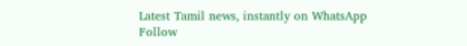Latest Tamil news, instantly on WhatsApp
Follow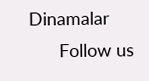Dinamalar
      Follow us